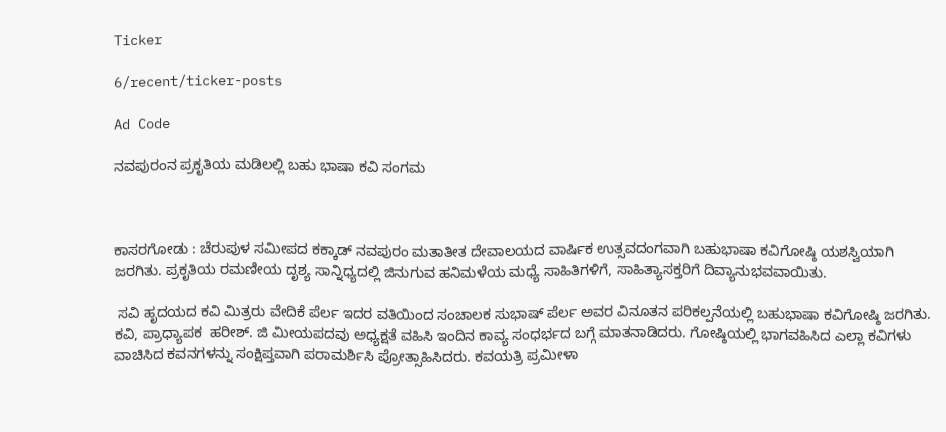Ticker

6/recent/ticker-posts

Ad Code

ನವಪುರಂನ ಪ್ರಕೃತಿಯ ಮಡಿಲಲ್ಲಿ ಬಹು ಭಾಷಾ ಕವಿ ಸಂಗಮ



ಕಾಸರಗೋಡು : ಚೆರುಪುಳ ಸಮೀಪದ ಕಕ್ಕಾಡ್ ನವಪುರಂ ಮತಾತೀತ ದೇವಾಲಯದ ವಾರ್ಷಿಕ ಉತ್ಸವದಂಗವಾಗಿ ಬಹುಭಾಷಾ ಕವಿಗೋಷ್ಠಿ ಯಶಸ್ವಿಯಾಗಿ ಜರಗಿತು. ಪ್ರಕೃತಿಯ ರಮಣೀಯ ದೃಶ್ಯ ಸಾನ್ನಿಧ್ಯದಲ್ಲಿ ಜಿನುಗುವ ಹನಿಮಳೆಯ ಮಧ್ಯೆ ಸಾಹಿತಿಗಳಿಗೆ, ಸಾಹಿತ್ಯಾಸಕ್ತರಿಗೆ ದಿವ್ಯಾನುಭವವಾಯಿತು.

 ಸವಿ ಹೃದಯದ ಕವಿ ಮಿತ್ರರು ವೇದಿಕೆ ಪೆರ್ಲ ಇದರ ವತಿಯಿಂದ ಸಂಚಾಲಕ ಸುಭಾಷ್ ಪೆರ್ಲ ಅವರ ವಿನೂತನ ಪರಿಕಲ್ಪನೆಯಲ್ಲಿ ಬಹುಭಾಷಾ ಕವಿಗೋಷ್ಠಿ ಜರಗಿತು. ಕವಿ, ಪ್ರಾಧ್ಯಾಪಕ  ಹರೀಶ್. ಜಿ ಮೀಯಪದವು ಅಧ್ಯಕ್ಷತೆ ವಹಿಸಿ ಇಂದಿನ ಕಾವ್ಯ ಸಂಧರ್ಭದ ಬಗ್ಗೆ ಮಾತನಾಡಿದರು. ಗೋಷ್ಠಿಯಲ್ಲಿ ಭಾಗವಹಿಸಿದ ಎಲ್ಲಾ ಕವಿಗಳು ವಾಚಿಸಿದ ಕವನಗಳನ್ನು ಸಂಕ್ಷಿಪ್ತವಾಗಿ ಪರಾಮರ್ಶಿಸಿ ಪ್ರೋತ್ಸಾಹಿಸಿದರು. ಕವಯತ್ರಿ ಪ್ರಮೀಳಾ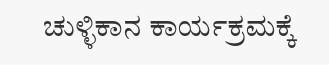ಚುಳ್ಳಿಕಾನ ಕಾರ್ಯಕ್ರಮಕ್ಕೆ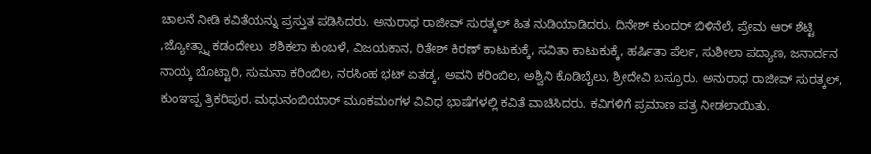ಚಾಲನೆ ನೀಡಿ ಕವಿತೆಯನ್ನು ಪ್ರಸ್ತುತ ಪಡಿಸಿದರು. ಅನುರಾಧ ರಾಜೀವ್ ಸುರತ್ಕಲ್ ಹಿತ ನುಡಿಯಾಡಿದರು. ದಿನೇಶ್ ಕುಂದರ್ ಬಿಳಿನೆಲೆ, ಪ್ರೇಮ ಆರ್ ಶೆಟ್ಟಿ ,ಜ್ಯೋತ್ಸ್ನಾ ಕಡಂದೇಲು  ಶಶಿಕಲಾ ಕುಂಬಳೆ, ವಿಜಯಕಾನ, ರಿತೇಶ್ ಕಿರಣ್ ಕಾಟುಕುಕ್ಕೆ, ಸವಿತಾ ಕಾಟುಕುಕ್ಕೆ, ಹರ್ಷಿತಾ ಪೆರ್ಲ, ಸುಶೀಲಾ ಪದ್ಯಾಣ, ಜನಾರ್ದನ ನಾಯ್ಕ ಬೊಟ್ಟಾರಿ, ಸುಮನಾ ಕರಿಂಬಿಲ, ನರಸಿಂಹ ಭಟ್ ಏತಡ್ಕ, ಅವನಿ ಕರಿಂಬಿಲ, ಅಶ್ವಿನಿ ಕೊಡಿಬೈಲು, ಶ್ರೀದೇವಿ ಬಸ್ರೂರು. ಅನುರಾಧ ರಾಜೀವ್ ಸುರತ್ಕಲ್, ಕುಂಞಪ್ಪ ತ್ರಿಕರಿಪುರ. ಮಧುನಂಬಿಯಾರ್ ಮೂಕಮಂಗಳ ವಿವಿಧ ಭಾಷೆಗಳಲ್ಲಿ ಕವಿತೆ ವಾಚಿಸಿದರು. ಕವಿಗಳಿಗೆ ಪ್ರಮಾಣ ಪತ್ರ ನೀಡಲಾಯಿತು.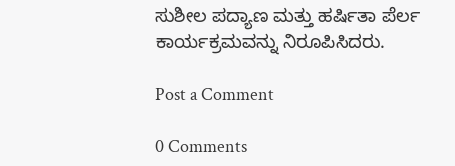ಸುಶೀಲ ಪದ್ಯಾಣ ಮತ್ತು ಹರ್ಷಿತಾ ಪೆರ್ಲ ಕಾರ್ಯಕ್ರಮವನ್ನು ನಿರೂಪಿಸಿದರು.

Post a Comment

0 Comments